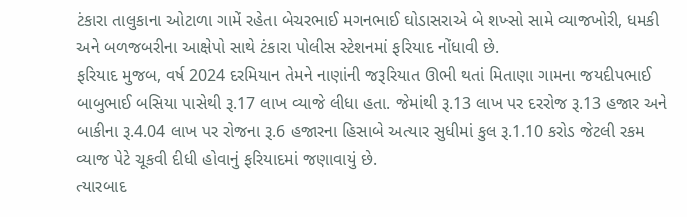ટંકારા તાલુકાના ઓટાળા ગામેં રહેતા બેચરભાઈ મગનભાઈ ઘોડાસરાએ બે શખ્સો સામે વ્યાજખોરી, ધમકી અને બળજબરીના આક્ષેપો સાથે ટંકારા પોલીસ સ્ટેશનમાં ફરિયાદ નોંધાવી છે.
ફરિયાદ મુજબ, વર્ષ 2024 દરમિયાન તેમને નાણાંની જરૂરિયાત ઊભી થતાં મિતાણા ગામના જયદીપભાઈ બાબુભાઈ બસિયા પાસેથી રૂ.17 લાખ વ્યાજે લીધા હતા. જેમાંથી રૂ.13 લાખ પર દરરોજ રૂ.13 હજાર અને બાકીના રૂ.4.04 લાખ પર રોજના રૂ.6 હજારના હિસાબે અત્યાર સુધીમાં કુલ રૂ.1.10 કરોડ જેટલી રકમ વ્યાજ પેટે ચૂકવી દીધી હોવાનું ફરિયાદમાં જણાવાયું છે.
ત્યારબાદ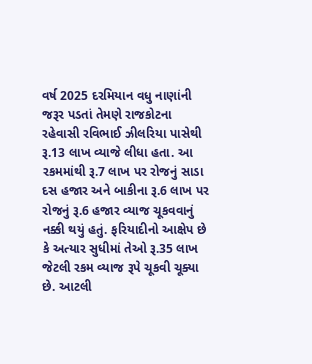વર્ષ 2025 દરમિયાન વધુ નાણાંની જરૂર પડતાં તેમણે રાજકોટના રહેવાસી રવિભાઈ ઝીલરિયા પાસેથી રૂ.13 લાખ વ્યાજે લીધા હતા. આ રકમમાંથી રૂ.7 લાખ પર રોજનું સાડા દસ હજાર અને બાકીના રૂ.6 લાખ પર રોજનું રૂ.6 હજાર વ્યાજ ચૂકવવાનું નક્કી થયું હતું. ફરિયાદીનો આક્ષેપ છે કે અત્યાર સુધીમાં તેઓ રૂ.35 લાખ જેટલી રકમ વ્યાજ રૂપે ચૂકવી ચૂક્યા છે. આટલી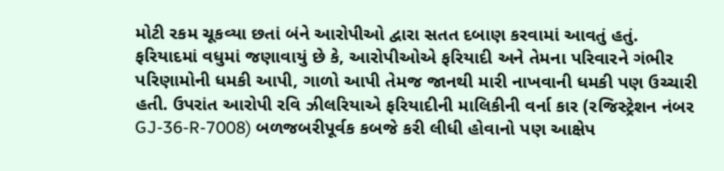મોટી રકમ ચૂકવ્યા છતાં બંને આરોપીઓ દ્વારા સતત દબાણ કરવામાં આવતું હતું.
ફરિયાદમાં વધુમાં જણાવાયું છે કે, આરોપીઓએ ફરિયાદી અને તેમના પરિવારને ગંભીર પરિણામોની ધમકી આપી, ગાળો આપી તેમજ જાનથી મારી નાખવાની ધમકી પણ ઉચ્ચારી હતી. ઉપરાંત આરોપી રવિ ઝીલરિયાએ ફરિયાદીની માલિકીની વર્ના કાર (રજિસ્ટ્રેશન નંબર GJ-36-R-7008) બળજબરીપૂર્વક કબજે કરી લીધી હોવાનો પણ આક્ષેપ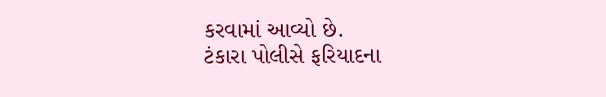કરવામાં આવ્યો છે.
ટંકારા પોલીસે ફરિયાદના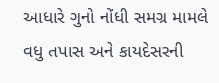આધારે ગુનો નોંધી સમગ્ર મામલે વધુ તપાસ અને કાયદેસરની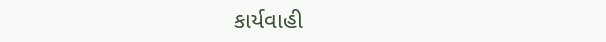કાર્યવાહી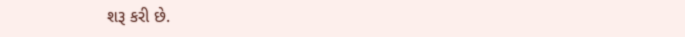શરૂ કરી છે.